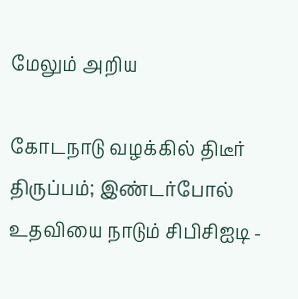மேலும் அறிய

கோடநாடு வழக்கில் திடீர் திருப்பம்; இண்டர்போல் உதவியை நாடும் சிபிசிஐடி -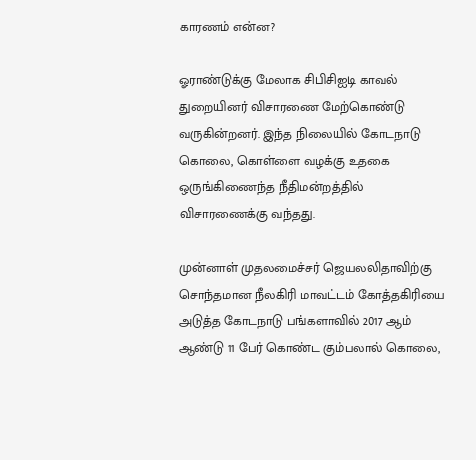காரணம் என்ன?

ஓராண்டுக்கு மேலாக சிபிசிஐடி காவல் துறையினர் விசாரணை மேற்கொண்டு வருகின்றனர். இந்த நிலையில் கோடநாடு கொலை, கொள்ளை வழக்கு உதகை ஒருங்கிணைந்த நீதிமன்றத்தில் விசாரணைக்கு வந்தது.

முன்னாள் முதலமைச்சர் ஜெயலலிதாவிற்கு சொந்தமான நீலகிரி மாவட்டம் கோத்தகிரியை அடுத்த கோடநாடு பங்களாவில் 2017 ஆம் ஆண்டு 11 பேர் கொண்ட கும்பலால் கொலை,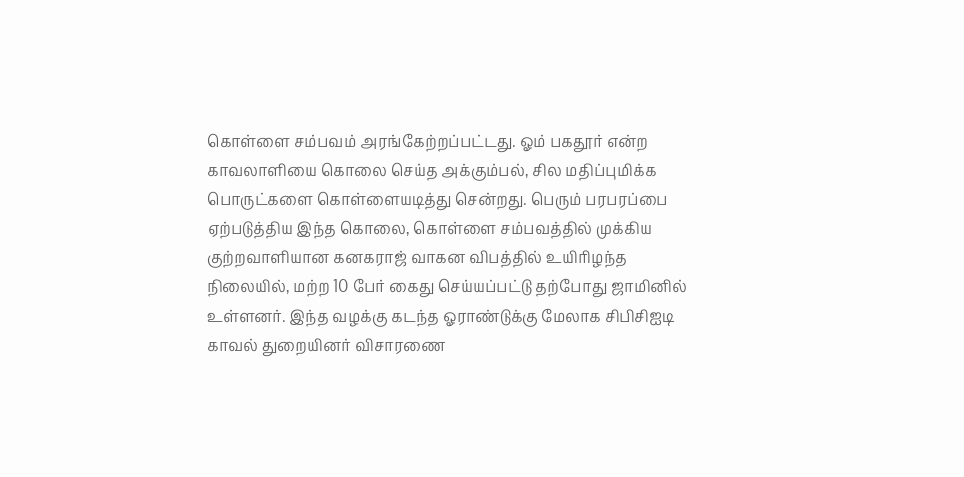கொள்ளை சம்பவம் அரங்கேற்றப்பட்டது. ஓம் பகதூர் என்ற காவலாளியை கொலை செய்த அக்கும்பல், சில மதிப்புமிக்க பொருட்களை கொள்ளையடித்து சென்றது. பெரும் பரபரப்பை ஏற்படுத்திய இந்த கொலை, கொள்ளை சம்பவத்தில் முக்கிய குற்றவாளியான கனகராஜ் வாகன விபத்தில் உயிரிழந்த நிலையில், மற்ற 10 பேர் கைது செய்யப்பட்டு தற்போது ஜாமினில் உள்ளனர். இந்த வழக்கு கடந்த ஓராண்டுக்கு மேலாக சிபிசிஐடி காவல் துறையினர் விசாரணை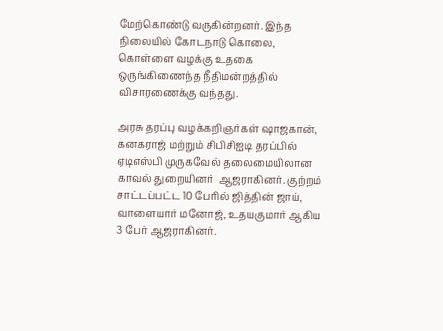மேற்கொண்டு வருகின்றனர். இந்த நிலையில் கோடநாடு கொலை, கொள்ளை வழக்கு உதகை ஒருங்கிணைந்த நீதிமன்றத்தில் விசாரணைக்கு வந்தது.

அரசு தரப்பு வழக்கறிஞர்கள் ஷாஜகான், கனகராஜ் மற்றும் சிபிசிஐடி தரப்பில் ஏடிஎஸ்பி முருகவேல் தலைமையிலான காவல் துறையினர்  ஆஜராகினர். குற்றம் சாட்டப்பட்ட 10 பேரில் ஜித்தின் ஜாய், வாளையார் மனோஜ், உதயகுமார் ஆகிய 3 பேர் ஆஜராகினர்.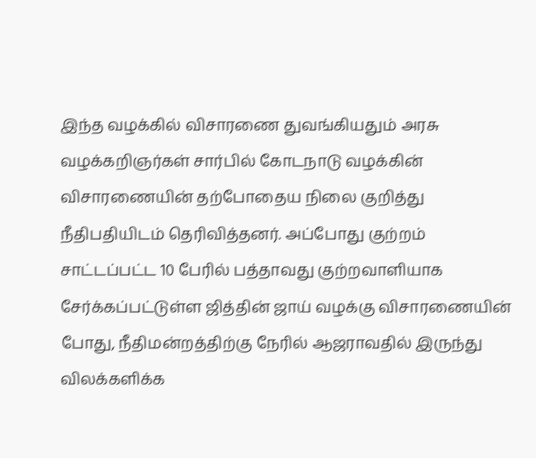இந்த வழக்கில் விசாரணை துவங்கியதும் அரசு வழக்கறிஞர்கள் சார்பில் கோடநாடு வழக்கின் விசாரணையின் தற்போதைய நிலை குறித்து நீதிபதியிடம் தெரிவித்தனர். அப்போது குற்றம் சாட்டப்பட்ட 10 பேரில் பத்தாவது குற்றவாளியாக சேர்க்கப்பட்டுள்ள ஜித்தின் ஜாய் வழக்கு விசாரணையின் போது, நீதிமன்றத்திற்கு நேரில் ஆஜராவதில் இருந்து விலக்களிக்க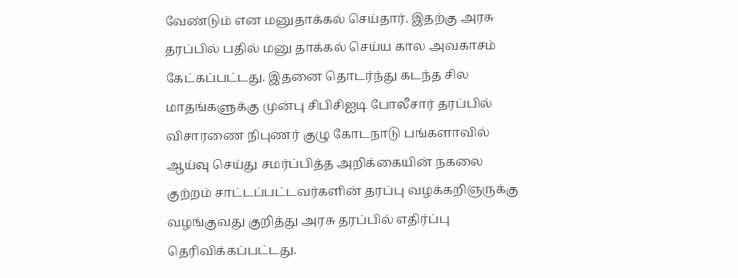வேண்டும் என மனுதாக்கல் செய்தார். இதற்கு அரசு தரப்பில் பதில் மனு தாக்கல் செய்ய கால அவகாசம் கேட்கப்பட்டது. இதனை தொடர்ந்து கடந்த சில மாதங்களுக்கு முன்பு சிபிசிஐடி போலீசார் தரப்பில் விசாரணை நிபுணர் குழு கோடநாடு பங்களாவில் ஆய்வு செய்து சமர்ப்பித்த அறிக்கையின் நகலை குற்றம் சாட்டப்பட்டவர்களின் தரப்பு வழக்கறிஞருக்கு வழங்குவது குறித்து அரசு தரப்பில் எதிர்ப்பு தெரிவிக்கப்பட்டது.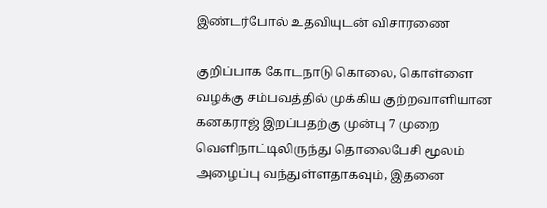இண்டர்போல் உதவியுடன் விசாரணை

குறிப்பாக கோடநாடு கொலை, கொள்ளை வழக்கு சம்பவத்தில் முக்கிய குற்றவாளியான கனகராஜ் இறப்பதற்கு முன்பு 7 முறை வெளிநாட்டிலிருந்து தொலைபேசி மூலம் அழைப்பு வந்துள்ளதாகவும், இதனை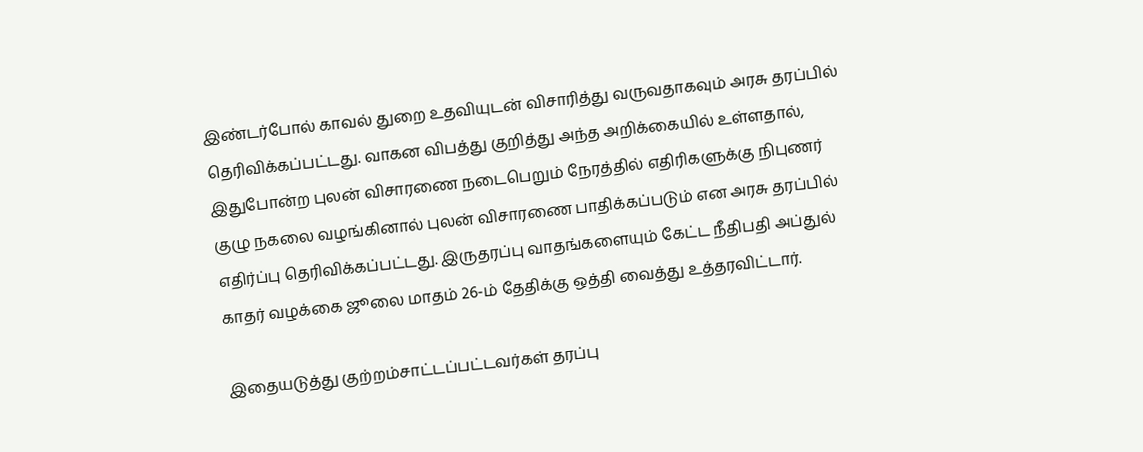இண்டர்போல் காவல் துறை உதவியுடன் விசாரித்து வருவதாகவும் அரசு தரப்பில் தெரிவிக்கப்பட்டது. வாகன விபத்து குறித்து அந்த அறிக்கையில் உள்ளதால், இதுபோன்ற புலன் விசாரணை நடைபெறும் நேரத்தில் எதிரிகளுக்கு நிபுணர் குழு நகலை வழங்கினால் புலன் விசாரணை பாதிக்கப்படும் என அரசு தரப்பில் எதிர்ப்பு தெரிவிக்கப்பட்டது. இருதரப்பு வாதங்களையும் கேட்ட நீதிபதி அப்துல் காதர் வழக்கை ஜூலை மாதம் 26-ம் தேதிக்கு ஒத்தி வைத்து உத்தரவிட்டார்.

இதையடுத்து குற்றம்சாட்டப்பட்டவர்கள் தரப்பு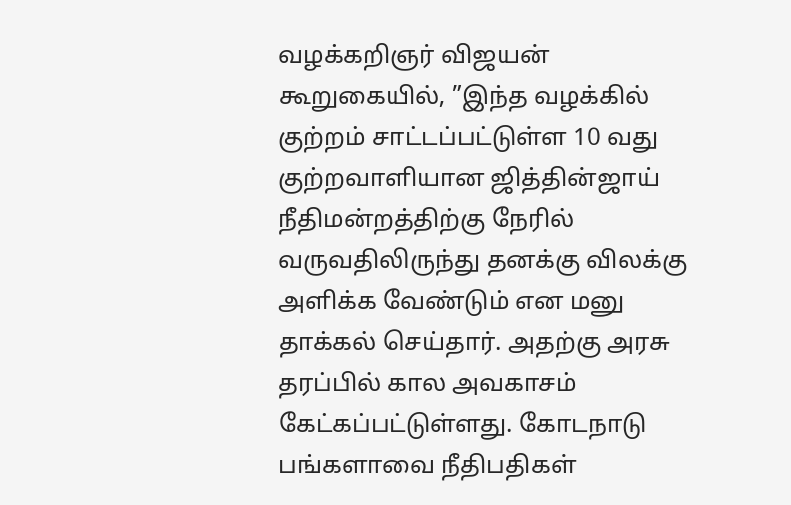வழக்கறிஞர் விஜயன் கூறுகையில், ”இந்த வழக்கில் குற்றம் சாட்டப்பட்டுள்ள 10 வது குற்றவாளியான ஜித்தின்ஜாய் நீதிமன்றத்திற்கு நேரில் வருவதிலிருந்து தனக்கு விலக்கு அளிக்க வேண்டும் என மனு தாக்கல் செய்தார். அதற்கு அரசு தரப்பில் கால அவகாசம் கேட்கப்பட்டுள்ளது. கோடநாடு பங்களாவை நீதிபதிகள்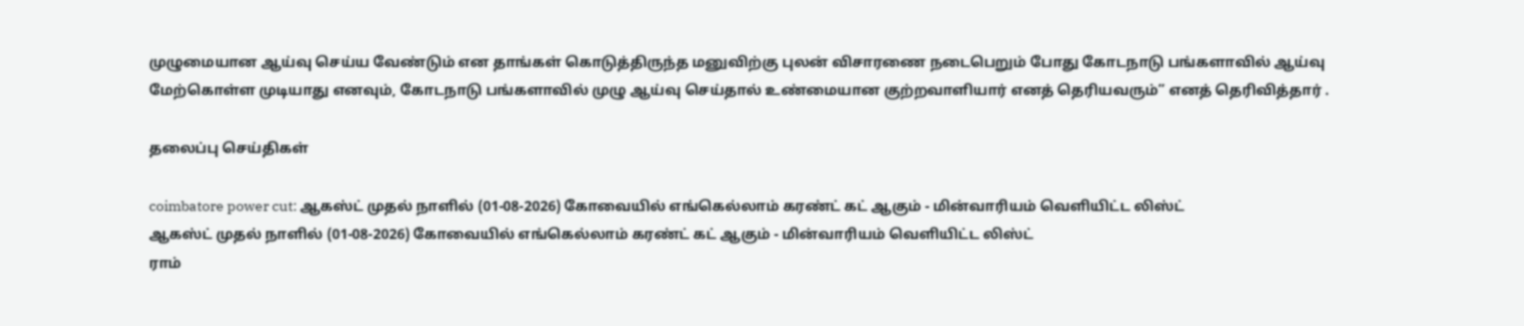முழுமையான ஆய்வு செய்ய வேண்டும் என தாங்கள் கொடுத்திருந்த மனுவிற்கு புலன் விசாரணை நடைபெறும் போது கோடநாடு பங்களாவில் ஆய்வு மேற்கொள்ள முடியாது எனவும், கோடநாடு பங்களாவில் முழு ஆய்வு செய்தால் உண்மையான குற்றவாளியார் எனத் தெரியவரும்” எனத் தெரிவித்தார் .

தலைப்பு செய்திகள்

coimbatore power cut: ஆகஸ்ட் முதல் நாளில் (01-08-2026) கோவையில் எங்கெல்லாம் கரண்ட் கட் ஆகும் - மின்வாரியம் வெளியிட்ட லிஸ்ட்
ஆகஸ்ட் முதல் நாளில் (01-08-2026) கோவையில் எங்கெல்லாம் கரண்ட் கட் ஆகும் - மின்வாரியம் வெளியிட்ட லிஸ்ட்
ராம்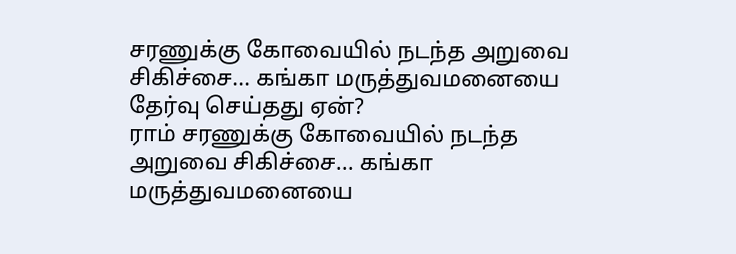சரணுக்கு கோவையில் நடந்த அறுவை சிகிச்சை... கங்கா மருத்துவமனையை தேர்வு செய்தது ஏன்?
ராம் சரணுக்கு கோவையில் நடந்த அறுவை சிகிச்சை... கங்கா மருத்துவமனையை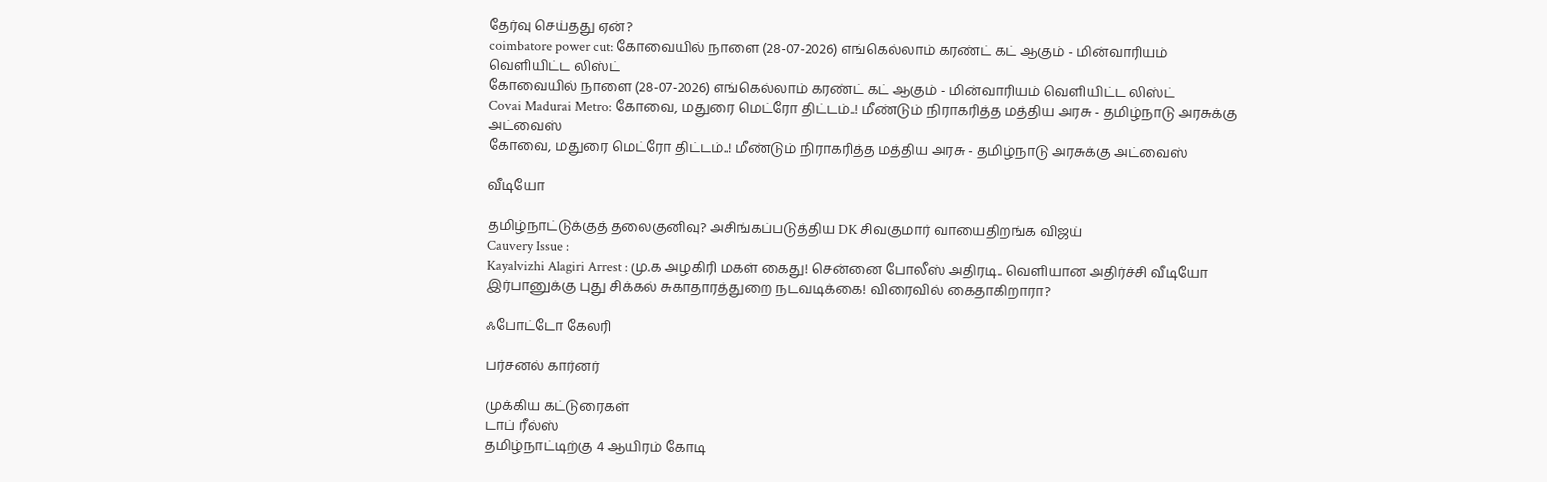தேர்வு செய்தது ஏன்?
coimbatore power cut: கோவையில் நாளை (28-07-2026) எங்கெல்லாம் கரண்ட் கட் ஆகும் - மின்வாரியம் வெளியிட்ட லிஸ்ட்
கோவையில் நாளை (28-07-2026) எங்கெல்லாம் கரண்ட் கட் ஆகும் - மின்வாரியம் வெளியிட்ட லிஸ்ட்
Covai Madurai Metro: கோவை, மதுரை மெட்ரோ திட்டம்..! மீண்டும் நிராகரித்த மத்திய அரசு - தமிழ்நாடு அரசுக்கு அட்வைஸ்
கோவை, மதுரை மெட்ரோ திட்டம்..! மீண்டும் நிராகரித்த மத்திய அரசு - தமிழ்நாடு அரசுக்கு அட்வைஸ்

வீடியோ

தமிழ்நாட்டுக்குத் தலைகுனிவு? அசிங்கப்படுத்திய DK சிவகுமார் வாயைதிறங்க விஜய்
Cauvery Issue :
Kayalvizhi Alagiri Arrest : மு.க அழகிரி மகள் கைது! சென்னை போலீஸ் அதிரடி.. வெளியான அதிர்ச்சி வீடியோ
இர்பானுக்கு புது சிக்கல் சுகாதாரத்துறை நடவடிக்கை! விரைவில் கைதாகிறாரா?

ஃபோட்டோ கேலரி

பர்சனல் கார்னர்

முக்கிய கட்டுரைகள்
டாப் ரீல்ஸ்
தமிழ்நாட்டிற்கு 4 ஆயிரம் கோடி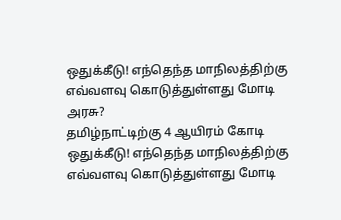ஒதுக்கீடு! எந்தெந்த மாநிலத்திற்கு எவ்வளவு கொடுத்துள்ளது மோடி அரசு?
தமிழ்நாட்டிற்கு 4 ஆயிரம் கோடி ஒதுக்கீடு! எந்தெந்த மாநிலத்திற்கு எவ்வளவு கொடுத்துள்ளது மோடி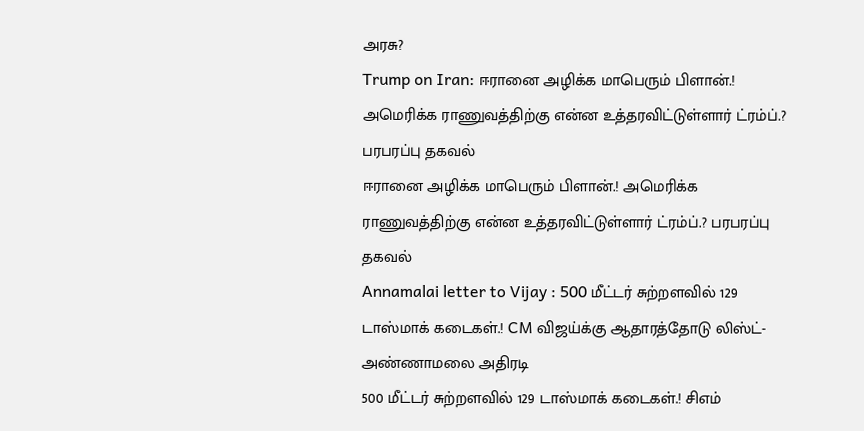அரசு?
Trump on Iran: ஈரானை அழிக்க மாபெரும் பிளான்.! அமெரிக்க ராணுவத்திற்கு என்ன உத்தரவிட்டுள்ளார் ட்ரம்ப்.? பரபரப்பு தகவல்
ஈரானை அழிக்க மாபெரும் பிளான்.! அமெரிக்க ராணுவத்திற்கு என்ன உத்தரவிட்டுள்ளார் ட்ரம்ப்.? பரபரப்பு தகவல்
Annamalai letter to Vijay : 500 மீட்டர் சுற்றளவில் 129 டாஸ்மாக் கடைகள்.! CM விஜய்க்கு ஆதாரத்தோடு லிஸ்ட்- அண்ணாமலை அதிரடி
500 மீட்டர் சுற்றளவில் 129 டாஸ்மாக் கடைகள்.! சிஎம்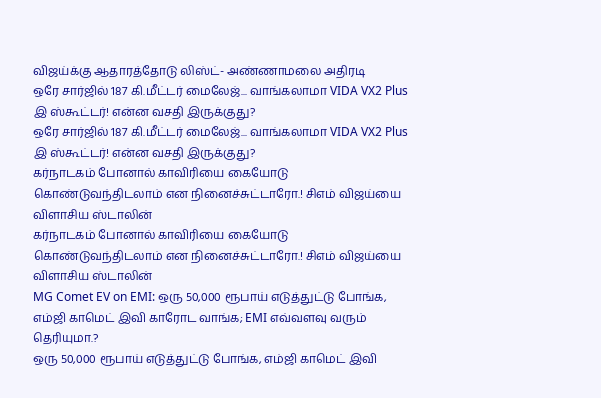விஜய்க்கு ஆதாரத்தோடு லிஸ்ட்- அண்ணாமலை அதிரடி
ஒரே சார்ஜில் 187 கி.மீட்டர் மைலேஜ்... வாங்கலாமா VIDA VX2 Plus இ ஸ்கூட்டர்! என்ன வசதி இருக்குது?
ஒரே சார்ஜில் 187 கி.மீட்டர் மைலேஜ்... வாங்கலாமா VIDA VX2 Plus இ ஸ்கூட்டர்! என்ன வசதி இருக்குது?
கர்நாடகம் போனால் காவிரியை கையோடு கொண்டுவந்திடலாம் என நினைச்சுட்டாரோ.! சிஎம் விஜய்யை விளாசிய ஸ்டாலின்
கர்நாடகம் போனால் காவிரியை கையோடு கொண்டுவந்திடலாம் என நினைச்சுட்டாரோ.! சிஎம் விஜய்யை விளாசிய ஸ்டாலின்
MG Comet EV on EMI: ஒரு 50,000 ரூபாய் எடுத்துட்டு போங்க, எம்ஜி காமெட் இவி காரோட வாங்க; EMI எவ்வளவு வரும் தெரியுமா.?
ஒரு 50,000 ரூபாய் எடுத்துட்டு போங்க, எம்ஜி காமெட் இவி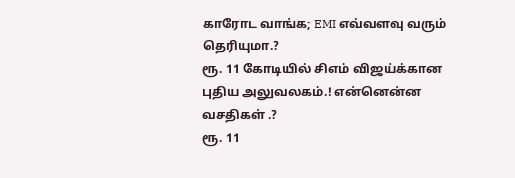காரோட வாங்க; EMI எவ்வளவு வரும் தெரியுமா.?
ரூ. 11 கோடியில் சிஎம் விஜய்க்கான புதிய அலுவலகம்.! என்னென்ன வசதிகள் .?
ரூ. 11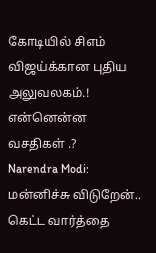கோடியில் சிஎம் விஜய்க்கான புதிய அலுவலகம்.! என்னென்ன வசதிகள் .?
Narendra Modi: மன்னிச்சு விடுறேன்.. கெட்ட வார்த்தை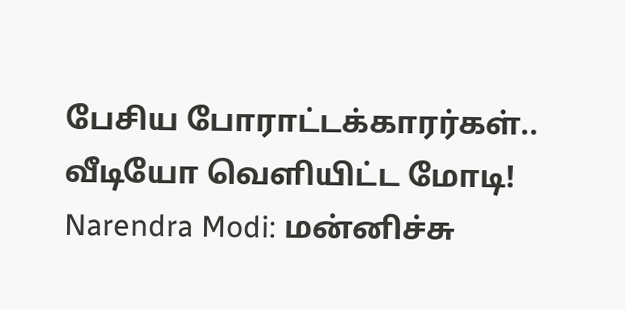பேசிய போராட்டக்காரர்கள்.. வீடியோ வெளியிட்ட மோடி!
Narendra Modi: மன்னிச்சு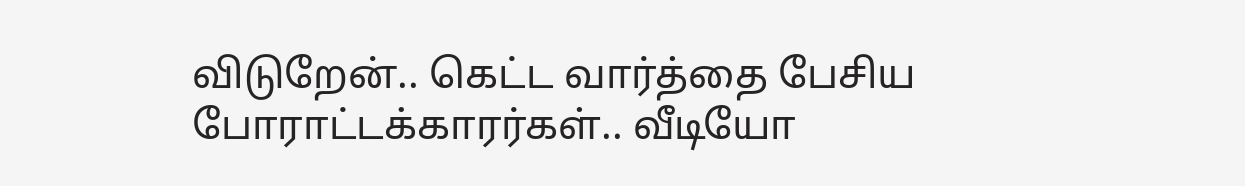விடுறேன்.. கெட்ட வார்த்தை பேசிய போராட்டக்காரர்கள்.. வீடியோ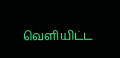வெளியிட்ட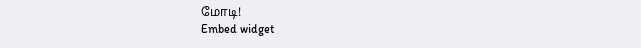மோடி!
Embed widget